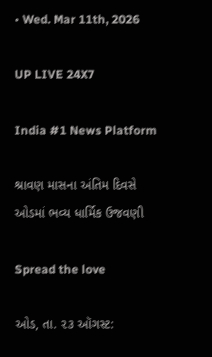• Wed. Mar 11th, 2026

UP LIVE 24X7

India #1 News Platform

શ્રાવણ માસના અંતિમ દિવસે ઓડમાં ભવ્ય ધાર્મિક ઉજવણી

Spread the love

ઓડ, તા. ૨૩ ઑગસ્ટ: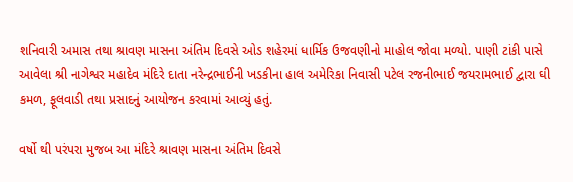શનિવારી અમાસ તથા શ્રાવણ માસના અંતિમ દિવસે ઓડ શહેરમાં ધાર્મિક ઉજવણીનો માહોલ જોવા મળ્યો. પાણી ટાંકી પાસે આવેલા શ્રી નાગેશ્વર મહાદેવ મંદિરે દાતા નરેન્દ્રભાઈની ખડકીના હાલ અમેરિકા નિવાસી પટેલ રજનીભાઈ જયરામભાઈ દ્વારા ઘી કમળ, ફૂલવાડી તથા પ્રસાદનું આયોજન કરવામાં આવ્યું હતું.

વર્ષો થી પરંપરા મુજબ આ મંદિરે શ્રાવણ માસના અંતિમ દિવસે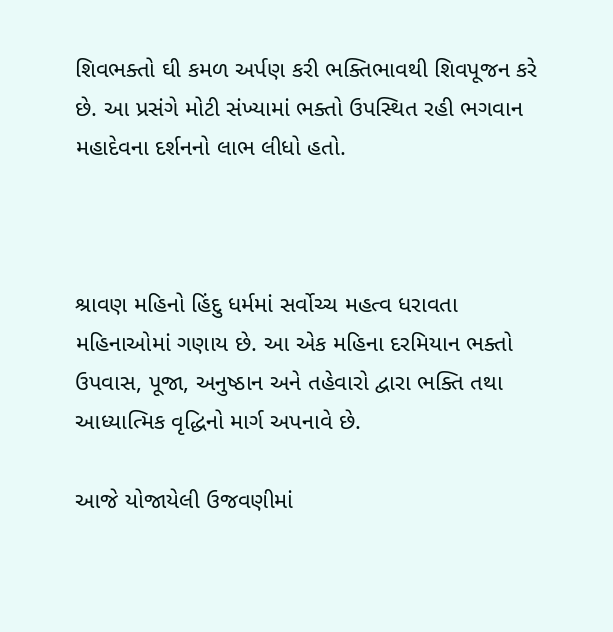શિવભક્તો ઘી કમળ અર્પણ કરી ભક્તિભાવથી શિવપૂજન કરે છે. આ પ્રસંગે મોટી સંખ્યામાં ભક્તો ઉપસ્થિત રહી ભગવાન મહાદેવના દર્શનનો લાભ લીધો હતો.



શ્રાવણ મહિનો હિંદુ ધર્મમાં સર્વોચ્ચ મહત્વ ધરાવતા મહિનાઓમાં ગણાય છે. આ એક મહિના દરમિયાન ભક્તો ઉપવાસ, પૂજા, અનુષ્ઠાન અને તહેવારો દ્વારા ભક્તિ તથા આધ્યાત્મિક વૃદ્ધિનો માર્ગ અપનાવે છે.

આજે યોજાયેલી ઉજવણીમાં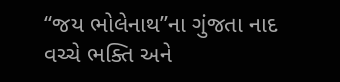“જય ભોલેનાથ”ના ગુંજતા નાદ વચ્ચે ભક્તિ અને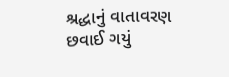શ્રદ્ધાનું વાતાવરણ છવાઈ ગયું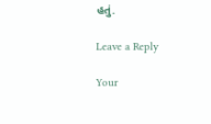હતું.

Leave a Reply

Your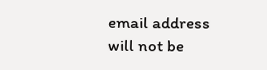email address will not be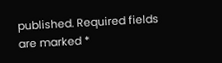published. Required fields are marked *